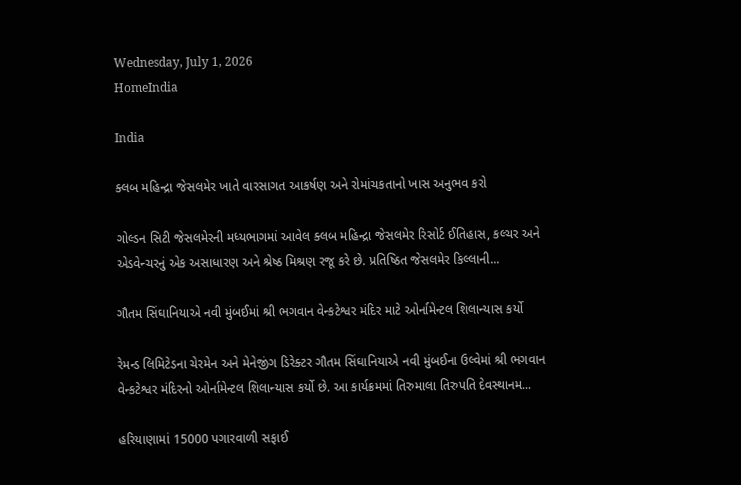Wednesday, July 1, 2026
HomeIndia

India

ક્લબ મહિન્દ્રા જેસલમેર ખાતે વારસાગત આકર્ષણ અને રોમાંચકતાનો ખાસ અનુભવ કરો

ગોલ્ડન સિટી જેસલમેરની મધ્યભાગમાં આવેલ ક્લબ મહિન્દ્રા જેસલમેર રિસોર્ટ ઈતિહાસ, કલ્ચર અને એડવેન્ચરનું એક અસાધારણ અને શ્રેષ્ઠ મિશ્રણ રજૂ કરે છે. પ્રતિષ્ઠિત જેસલમેર કિલ્લાની...

ગૌતમ સિંઘાનિયાએ નવી મુંબઈમાં શ્રી ભગવાન વેન્કટેશ્વર મંદિર માટે ઓર્નામેન્ટલ શિલાન્યાસ કર્યો

રેમન્ડ લિમિટેડના ચેરમેન અને મેનેજીંગ ડિરેક્ટર ગૌતમ સિંઘાનિયાએ નવી મુંબઈના ઉલ્વેમાં શ્રી ભગવાન વેન્કટેશ્વર મંદિરનો ઓર્નામેન્ટલ શિલાન્યાસ કર્યો છે. આ કાર્યક્રમમાં તિરુમાલા તિરુપતિ દેવસ્થાનમ...

હરિયાણામાં 15000 પગારવાળી સફાઈ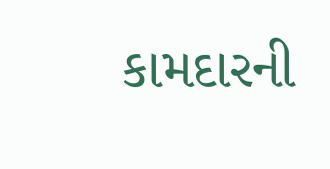કામદારની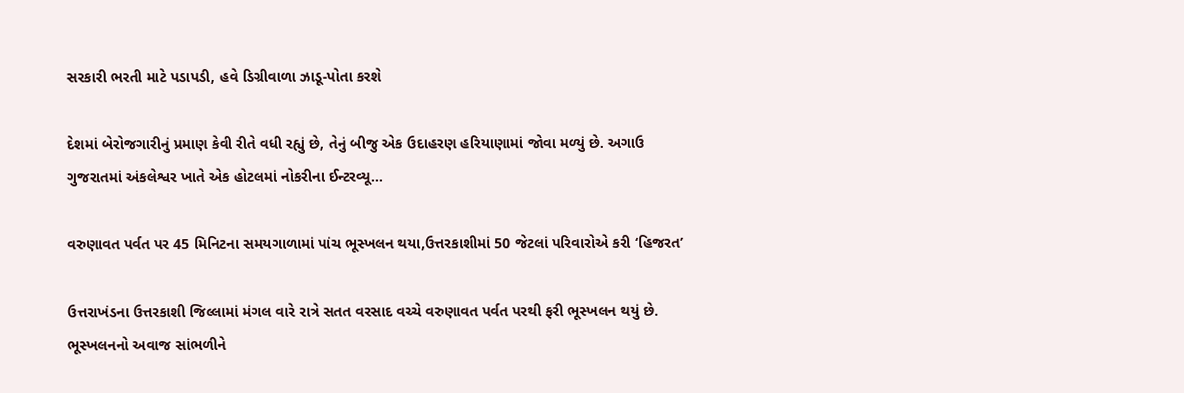સરકારી ભરતી માટે પડાપડી, હવે ડિગ્રીવાળા ઝાડૂ-પોતા કરશે

દેશમાં બેરોજગારીનું પ્રમાણ કેવી રીતે વધી રહ્યું છે, તેનું બીજુ એક ઉદાહરણ હરિયાણામાં જોવા મળ્યું છે. અગાઉ ગુજરાતમાં અંકલેશ્વર ખાતે એક હોટલમાં નોકરીના ઈન્ટરવ્યૂ...

વરુણાવત પર્વત પર 45 મિનિટના સમયગાળામાં પાંચ ભૂસ્ખલન થયા,ઉત્તરકાશીમાં 50 જેટલાં પરિવારોએ કરી ‘હિજરત’

ઉત્તરાખંડના ઉત્તરકાશી જિલ્લામાં મંગલ વારે રાત્રે સતત વરસાદ વચ્ચે વરુણાવત પર્વત પરથી ફરી ભૂસ્ખલન થયું છે. ભૂસ્ખલનનો અવાજ સાંભળીને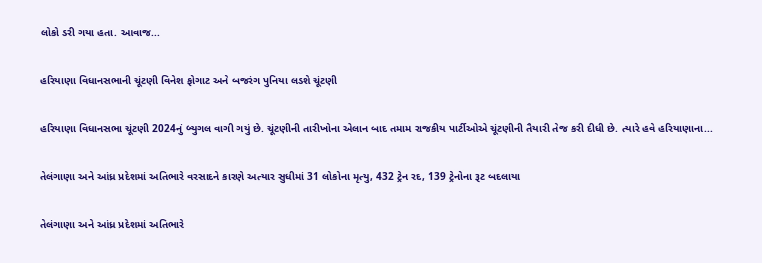લોકો ડરી ગયા હતા. આવાજ...

હરિયાણા વિધાનસભાની ચૂંટણી વિનેશ ફોગાટ અને બજરંગ પુનિયા લડશે ચૂંટણી

હરિયાણા વિધાનસભા ચૂંટણી 2024નું બ્યુગલ વાગી ગયું છે. ચૂંટણીની તારીખોના એલાન બાદ તમામ રાજકીય પાર્ટીઓએ ચૂંટણીની તૈયારી તેજ કરી દીધી છે. ત્યારે હવે હરિયાણાના...

તેલંગાણા અને આંધ્ર પ્રદેશમાં અતિભારે વરસાદને કારણે અત્યાર સુધીમાં 31 લોકોના મૃત્યુ, 432 ટ્રેન રદ, 139 ટ્રેનોના રૂટ બદલાયા

તેલંગાણા અને આંધ્ર પ્રદેશમાં અતિભારે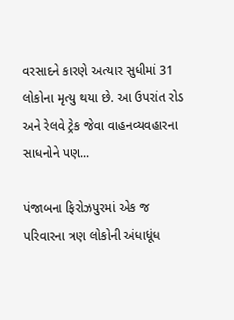વરસાદને કારણે અત્યાર સુધીમાં 31 લોકોના મૃત્યુ થયા છે. આ ઉપરાંત રોડ અને રેલવે ટ્રેક જેવા વાહનવ્યવહારના સાધનોને પણ...

પંજાબના ફિરોઝપુરમાં એક જ પરિવારના ત્રણ લોકોની અંધાધૂંધ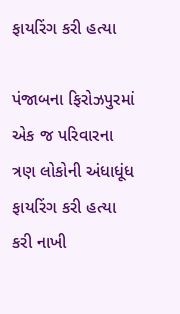ફાયરિંગ કરી હત્યા

પંજાબના ફિરોઝપુરમાં એક જ પરિવારના ત્રણ લોકોની અંધાધૂંધ ફાયરિંગ કરી હત્યા કરી નાખી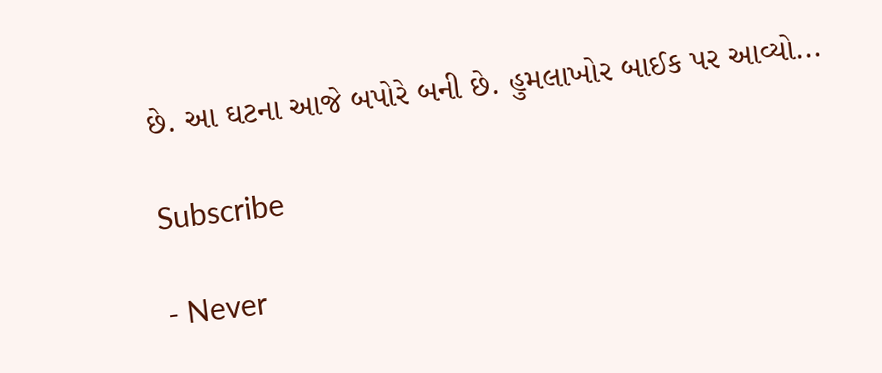છે. આ ઘટના આજે બપોરે બની છે. હુમલાખોર બાઈક પર આવ્યો...

Subscribe

- Never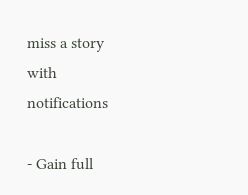miss a story with notifications

- Gain full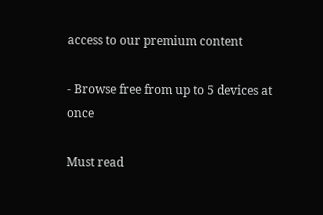access to our premium content

- Browse free from up to 5 devices at once

Must read